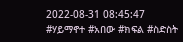2022-08-31 08:45:47
#ሃይማኖተ #አበው #ክፍል #ስድስት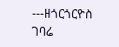---ዘጎርጎርዮስ ገባሬ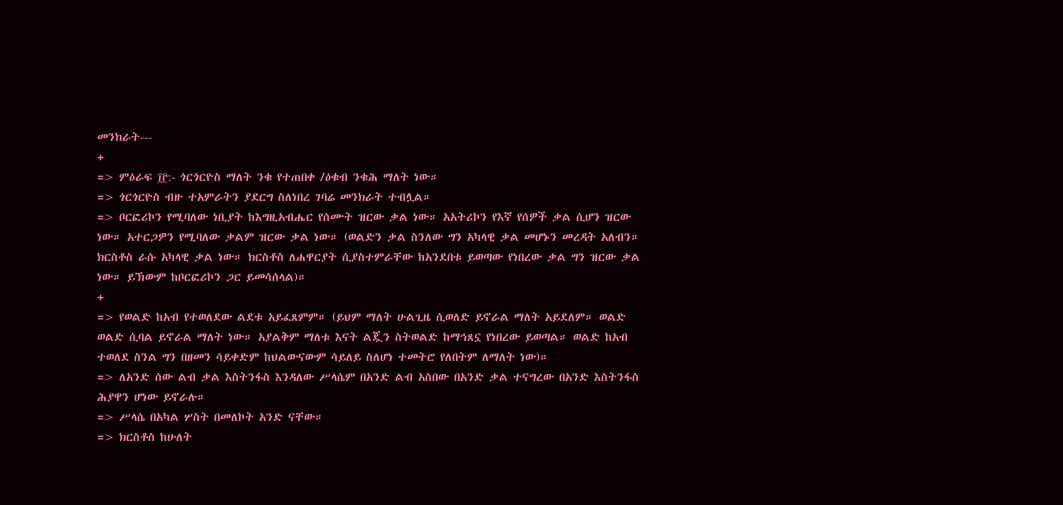መንክራት---
+
=> ምዕራፍ ፲፫:- ጎርጎርዮስ ማለት ንቁ የተጠበቀ /ዕቁብ ንቁሕ ማለት ነው።
=> ጎርጎርዮስ ብዙ ተአምራትን ያደርግ ስለነበረ ገባሬ መንክራት ተብሏል።
=> ቦርፎሪኮን የሚባለው ነቢያት ከእግዚአብሔር የሰሙት ዝርው ቃል ነው። አአትሪኮን የእኛ የሰዎች ቃል ሲሆን ዝርው ነው። አተርጋዎን የሚባለው ቃልም ዝርው ቃል ነው። (ወልድን ቃል ስንለው ግን አካላዊ ቃል መሆኑን መረዳት አለብን። ክርስቶስ ራሱ አካላዊ ቃል ነው። ክርስቶስ ለሐዋርያት ሲያስተምራቸው ከአንደበቱ ይወጣው የነበረው ቃል ግን ዝርው ቃል ነው። ይኽውም ከቦርፎሪኮን ጋር ይመሳሰላል)።
+
=> የወልድ ከአብ የተወለደው ልደቱ አይፈጸምም። (ይህም ማለት ሁልጊዜ ሲወለድ ይኖራል ማለት አይደለም። ወልድ ወልድ ሲባል ይኖራል ማለት ነው። አያልቅም ማለቱ እናት ልጇን ስትወልድ ከማኅጸኗ የነበረው ይወጣል። ወልድ ከአብ ተወለደ ስንል ግን በዘመን ሳይቀድም ከህልውናውም ሳይለይ ስለሆነ ተመትሮ የለበትም ለማለት ነው)።
=> ለአንድ ሰው ልብ ቃል እስትንፋስ እንዳለው ሥላሴም በአንድ ልብ አስበው በአንድ ቃል ተናግረው በአንድ እስትንፋስ ሕያዋን ሆነው ይኖራሉ።
=> ሥላሴ በአካል ሦስት በመለኮት አንድ ናቸው።
=> ክርስቶስ ከሁለት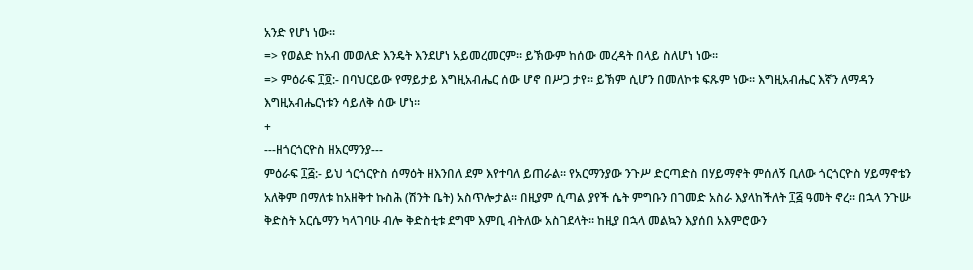አንድ የሆነ ነው።
=> የወልድ ከአብ መወለድ እንዴት እንደሆነ አይመረመርም። ይኽውም ከሰው መረዳት በላይ ስለሆነ ነው።
=> ምዕራፍ ፲፬:- በባህርይው የማይታይ እግዚአብሔር ሰው ሆኖ በሥጋ ታየ። ይኽም ሲሆን በመለኮቱ ፍጹም ነው። እግዚአብሔር እኛን ለማዳን እግዚአብሔርነቱን ሳይለቅ ሰው ሆነ።
+
---ዘጎርጎርዮስ ዘአርማንያ---
ምዕራፍ ፲፭:- ይህ ጎርጎርዮስ ሰማዕት ዘእንበለ ደም እየተባለ ይጠራል። የአርማንያው ንጉሥ ድርጣድስ በሃይማኖት ምሰለኝ ቢለው ጎርጎርዮስ ሃይማኖቴን አለቅም በማለቱ ከአዘቅተ ኩስሕ (ሽንት ቤት) አስጥሎታል። በዚያም ሲጣል ያየች ሴት ምግቡን በገመድ አስራ እያላከችለት ፲፭ ዓመት ኖረ። በኋላ ንጉሡ ቅድስት አርሴማን ካላገባሁ ብሎ ቅድስቲቱ ደግሞ እምቢ ብትለው አስገደላት። ከዚያ በኋላ መልኳን እያሰበ አእምሮውን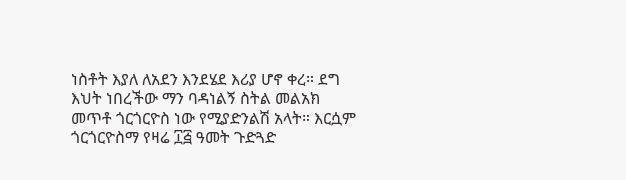ነስቶት እያለ ለአደን እንደሄደ እሪያ ሆኖ ቀረ። ደግ እህት ነበረችው ማን ባዳነልኝ ስትል መልአክ መጥቶ ጎርጎርዮስ ነው የሚያድንልሽ አላት። እርሷም ጎርጎርዮስማ የዛሬ ፲፭ ዓመት ጉድጓድ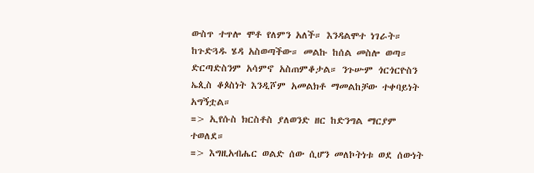ውስጥ ተጥሎ ሞቶ የለምን አለች። እንዳልሞተ ነገራት። ከጉድጓዱ ሄዳ አስወጣችው። መልኩ ከሰል መስሎ ወጣ። ድርጣድስንም አሳምኖ አስጠምቆታል። ንጉሡም ጎርጎርዮስን ኤጲስ ቆጶስነት እንዲሾም አመልክቶ ማመልከቻው ተቀባይነት አግኝቷል።
=> ኢየሱስ ክርስቶስ ያለወንድ ዘር ከድንግል ማርያም ተወለደ።
=> እግዚአብሔር ወልድ ሰው ሲሆን መለኮትነቱ ወደ ሰውነት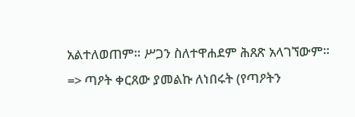አልተለወጠም። ሥጋን ስለተዋሐደም ሕጸጽ አላገኘውም።
=> ጣዖት ቀርጸው ያመልኩ ለነበሩት (የጣዖትን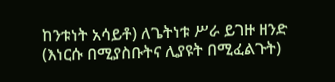ከንቱነት አሳይቶ) ለጌትነቱ ሥራ ይገዙ ዘንድ (እነርሱ በሚያስቡትና ሊያዩት በሚፈልጉት)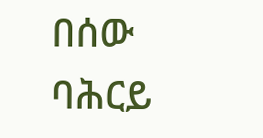በሰው ባሕርይ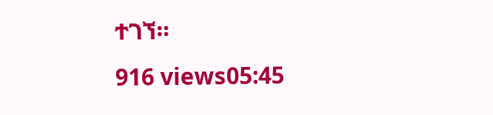ተገኘ።
916 views05:45